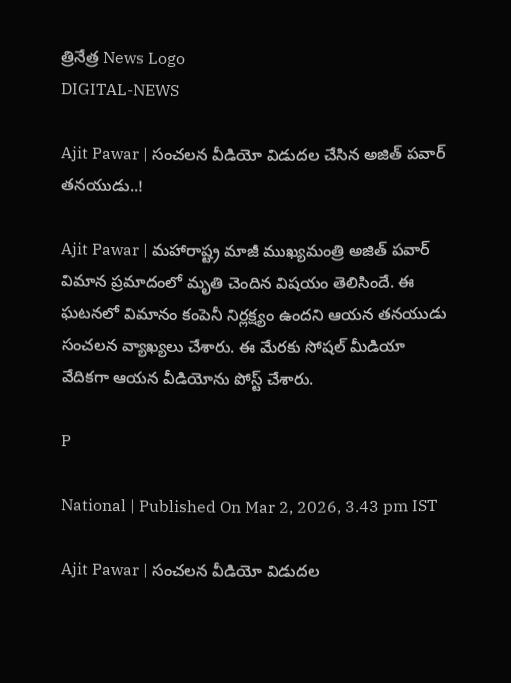త్రినేత్ర News Logo
DIGITAL-NEWS

Ajit Pawar | సంచ‌ల‌న వీడియో విడుద‌ల చేసిన అజిత్ ప‌వార్ త‌న‌యుడు..!

Ajit Pawar | మ‌హారాష్ట్ర మాజీ ముఖ్య‌మంత్రి అజిత్ ప‌వార్ విమాన ప్ర‌మాదంలో మృతి చెందిన విష‌యం తెలిసిందే. ఈ ఘ‌ట‌న‌లో విమానం కంపెనీ నిర్ల‌క్ష్యం ఉంద‌ని ఆయ‌న త‌న‌యుడు సంచ‌ల‌న వ్యాఖ్య‌లు చేశారు. ఈ మేర‌కు సోష‌ల్ మీడియా వేదిక‌గా ఆయ‌న వీడియోను పోస్ట్ చేశారు.

P

National | Published On Mar 2, 2026, 3.43 pm IST

Ajit Pawar | సంచ‌ల‌న వీడియో విడుద‌ల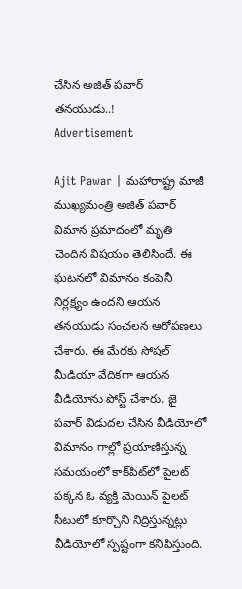చేసిన అజిత్ ప‌వార్ త‌న‌యుడు..!
Advertisement

Ajit Pawar | మ‌హారాష్ట్ర మాజీ ముఖ్య‌మంత్రి అజిత్ ప‌వార్ విమాన ప్ర‌మాదంలో మృతి చెందిన విష‌యం తెలిసిందే. ఈ ఘ‌ట‌న‌లో విమానం కంపెనీ నిర్ల‌క్ష్యం ఉంద‌ని ఆయ‌న త‌న‌యుడు సంచ‌ల‌న ఆరోప‌ణ‌లు చేశారు. ఈ మేర‌కు సోష‌ల్ మీడియా వేదిక‌గా ఆయ‌న వీడియోను పోస్ట్ చేశారు. జై పవార్ విడుదల చేసిన వీడియోలో విమానం గాల్లో ప్రయాణిస్తున్న సమయంలో కాక్‌పిట్‌లో పైల‌ట్ ప‌క్క‌న ఓ వ్య‌క్తి మెయిన్ పైలట్ సీటులో కూర్చొని నిద్రిస్తున్నట్లు వీడియోలో స్పష్టంగా క‌నిపిస్తుంది.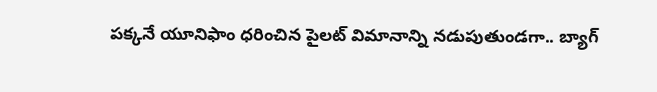పక్కనే యూనిఫాం ధరించిన పైలట్ విమానాన్ని న‌డుపుతుండ‌గా.. బ్యాగ్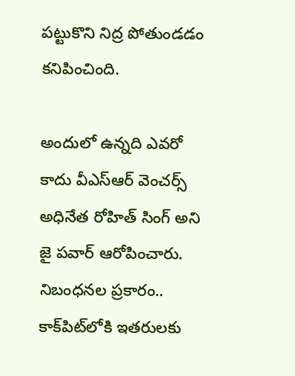ప‌ట్టుకొని నిద్ర పోతుండ‌డం క‌నిపించింది.

అందులో ఉన్నది ఎవ‌రో కాదు వీఎస్ఆర్ వెంచర్స్ అధినేత రోహిత్ సింగ్ అని జై ప‌వార్ ఆరోపించారు. నిబంధ‌న‌ల ప్ర‌కారం.. కాక్‌పిట్‌లోకి ఇత‌రుల‌కు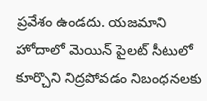ప్ర‌వేశం ఉండ‌దు. య‌జ‌మాని హోదాలో మెయిన్ పైల‌ట్ సీటులో కూర్చొని నిద్ర‌పోవ‌డం నిబంధ‌న‌ల‌కు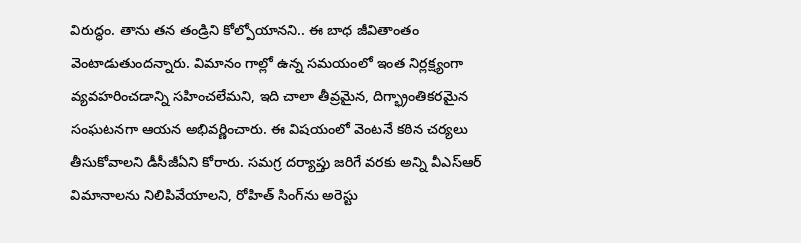విరుద్ధం. తాను త‌న తండ్రిని కోల్పోయాన‌ని.. ఈ బాధ జీవితాంతం వెంటాడుతుందన్నారు. విమానం గాల్లో ఉన్న స‌మ‌యంలో ఇంత నిర్ల‌క్ష్యంగా వ్య‌వ‌హ‌రించ‌డాన్ని స‌హించ‌లేమ‌ని, ఇది చాలా తీవ్ర‌మైన‌, దిగ్భ్రాంతికరమైన సంఘటనగా ఆయ‌న అభివ‌ర్ణించారు. ఈ విష‌యంలో వెంట‌నే క‌ఠిన చ‌ర్య‌లు తీసుకోవాల‌ని డీసీజీఏని కోరారు. స‌మ‌గ్ర ద‌ర్యాప్తు జ‌రిగే వ‌ర‌కు అన్ని వీఎస్ఆర్ విమానాల‌ను నిలిపివేయాల‌ని, రోహిత్ సింగ్‌ను అరెస్టు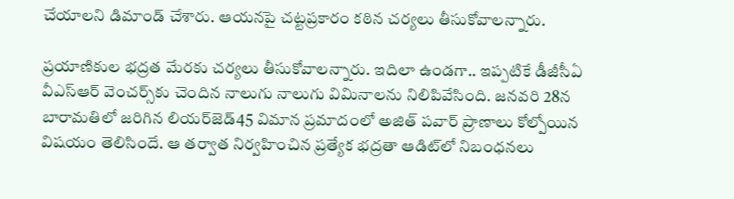చేయాల‌ని డిమాండ్ చేశారు. ఆయ‌న‌పై చ‌ట్ట‌ప్ర‌కారం క‌ఠిన చ‌ర్య‌లు తీసుకోవాల‌న్నారు.

ప్ర‌యాణికుల భ‌ద్ర‌త మేర‌కు చ‌ర్య‌లు తీసుకోవాల‌న్నారు. ఇదిలా ఉండ‌గా.. ఇప్ప‌టికే డీజీసీఏ వీఎస్ఆర్ వెంచ‌ర్స్‌కు చెందిన నాలుగు నాలుగు విమినాల‌ను నిలిపివేసింది. జ‌న‌వ‌రి 28న బారామ‌తిలో జ‌రిగిన లియ‌ర్‌జెడ్‌45 విమాన ప్ర‌మాదంలో అజిత్ ప‌వార్ ప్రాణాలు కోల్పోయిన విష‌యం తెలిసిందే. ఆ త‌ర్వాత నిర్వ‌హించిన ప్ర‌త్యేక భ‌ద్ర‌తా ఆడిట్‌లో నిబంధ‌న‌లు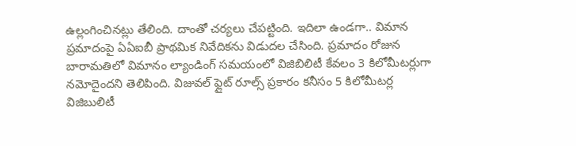ఉల్లంగించిన‌ట్లు తేలింది. దాంతో చ‌ర్య‌లు చేప‌ట్టింది. ఇదిలా ఉండ‌గా.. విమాన ప్ర‌మాదంపై ఏఏఐబీ ప్రాథ‌మిక నివేదిక‌ను విడుద‌ల చేసింది. ప్ర‌మాదం రోజున బారామతిలో విమానం ల్యాండింగ్ సమయంలో విజిబిలిటీ కేవలం 3 కిలోమీటర్లుగా నమోదైందని తెలిపింది. విజువల్ ఫ్లైట్ రూల్స్ ప్రకారం కనీసం 5 కిలోమీటర్ల విజిబులిటీ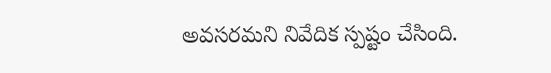అవ‌స‌ర‌మ‌ని నివేదిక స్పష్టం చేసింది.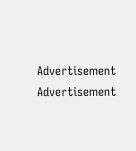Advertisement
Advertisement